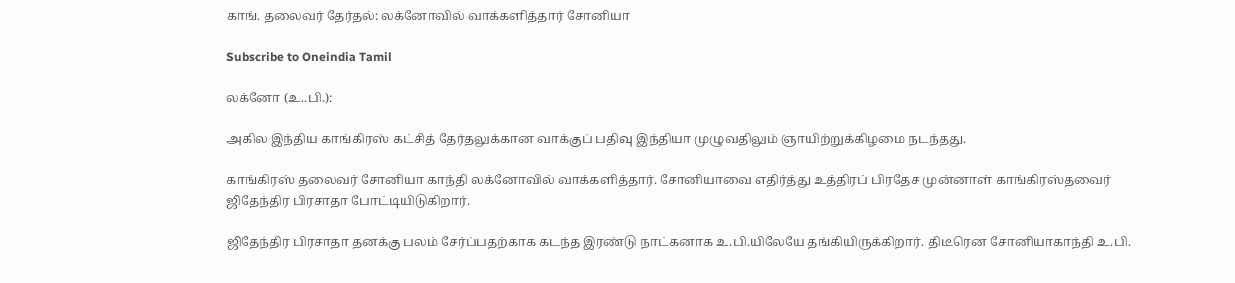காங். தலைவர் தேர்தல்: லக்னோவில் வாக்களித்தார் சோனியா

Subscribe to Oneindia Tamil

லக்னோ (உ..பி.):

அகில இந்திய காங்கிரஸ் கட்சித் தேர்தலுக்கான வாக்குப் பதிவு இந்தியா முழுவதிலும் ஞாயிற்றுக்கிழமை நடந்தது.

காங்கிரஸ் தலைவர் சோனியா காந்தி லக்னோவில் வாக்களித்தார். சோனியாவை எதிர்த்து உத்திரப் பிரதேச முன்னாள் காங்கிரஸ்தவைர் ஜிதேந்திர பிரசாதா போட்டியிடுகிறார்.

ஜிதேந்திர பிரசாதா தனக்கு பலம் சேர்ப்பதற்காக கடந்த இரண்டு நாட்கனாக உ.பி.யிலேயே தங்கியிருக்கிறார். திடீரென சோனியாகாந்தி உ.பி.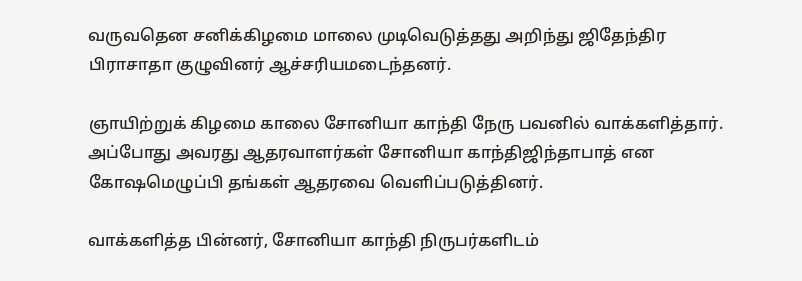வருவதென சனிக்கிழமை மாலை முடிவெடுத்தது அறிந்து ஜிதேந்திர பிராசாதா குழுவினர் ஆச்சரியமடைந்தனர்.

ஞாயிற்றுக் கிழமை காலை சோனியா காந்தி நேரு பவனில் வாக்களித்தார். அப்போது அவரது ஆதரவாளர்கள் சோனியா காந்திஜிந்தாபாத் என கோஷமெழுப்பி தங்கள் ஆதரவை வெளிப்படுத்தினர்.

வாக்களித்த பின்னர், சோனியா காந்தி நிருபர்களிடம்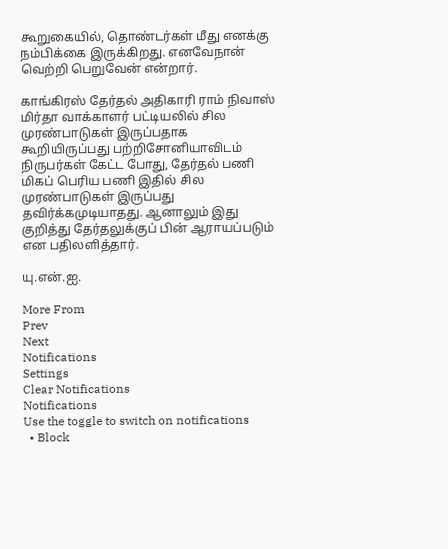கூறுகையில், தொண்டர்கள் மீது எனக்கு நம்பிக்கை இருக்கிறது. எனவேநான் வெற்றி பெறுவேன் என்றார்.

காங்கிரஸ் தேர்தல் அதிகாரி ராம் நிவாஸ் மிர்தா வாக்காளர் பட்டியலில் சில முரண்பாடுகள் இருப்பதாக கூறியிருப்பது பற்றிசோனியாவிடம் நிருபர்கள் கேட்ட போது, தேர்தல் பணி மிகப் பெரிய பணி இதில் சில முரண்பாடுகள் இருப்பது தவிர்க்கமுடியாதது. ஆனாலும் இது குறித்து தேர்தலுக்குப் பின் ஆராயப்படும் என பதிலளித்தார்.

யு.என்.ஐ.

More From
Prev
Next
Notifications
Settings
Clear Notifications
Notifications
Use the toggle to switch on notifications
  • Block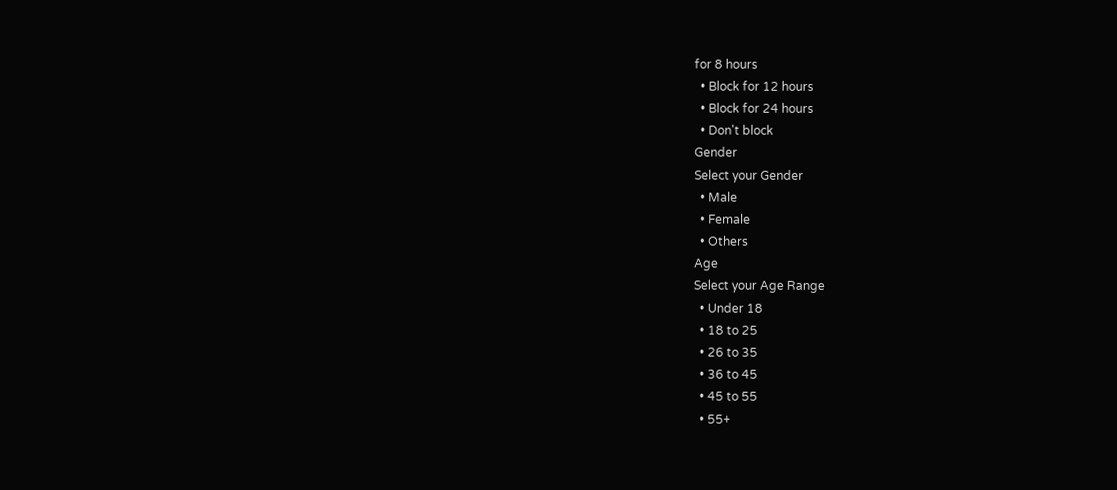for 8 hours
  • Block for 12 hours
  • Block for 24 hours
  • Don't block
Gender
Select your Gender
  • Male
  • Female
  • Others
Age
Select your Age Range
  • Under 18
  • 18 to 25
  • 26 to 35
  • 36 to 45
  • 45 to 55
  • 55+